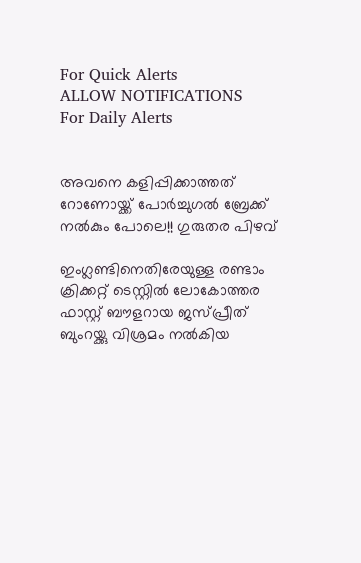For Quick Alerts
ALLOW NOTIFICATIONS
For Daily Alerts


അവനെ കളിപ്പിക്കാത്തത് റോണോയ്ക്ക് പോര്‍ച്ചുഗല്‍ ബ്രേക്ക് നല്‍കും പോലെ!! ഗുരുതര പിഴവ്

ഇംഗ്ലണ്ടിനെതിരേയുള്ള രണ്ടാം ക്രിക്കറ്റ് ടെസ്റ്റില്‍ ലോകോത്തര ഫാസ്റ്റ് ബൗളറായ ജസ്പ്രീത് ബുംറയ്ക്കു വിശ്രമം നല്‍കിയ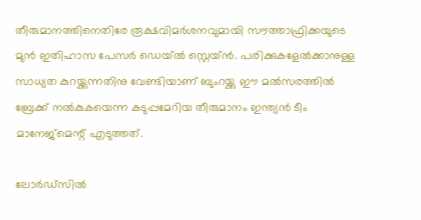തീരുമാനത്തിനെതിരേ രൂക്ഷവിമര്‍ശനവുമായി സൗത്താഫ്രിക്കയുടെ മുന്‍ ഇതിഹാസ പേസര്‍ ഡെയ്ല്‍ സ്റ്റെയ്ന്‍. പരിക്കുകളേല്‍ക്കാനുള്ള സാധ്യത കുറയ്ക്കുന്നതിനു വേണ്ടിയാണ് ബുംറയ്ക്കു ഈ മല്‍സരത്തില്‍ ബ്രേക്ക് നല്‍കുകയെന്ന കടുപ്പമേറിയ തീരുമാനം ഇന്ത്യന്‍ ടീം മാനേജ്‌മെന്റ് എടുത്തത്.

ലോര്‍ഡ്‌സില്‍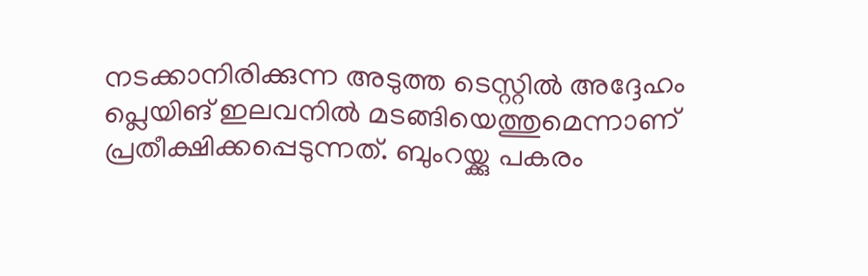നടക്കാനിരിക്കുന്ന അടുത്ത ടെസ്റ്റില്‍ അദ്ദേഹം പ്ലെയിങ് ഇലവനില്‍ മടങ്ങിയെത്തുമെന്നാണ് പ്രതീക്ഷിക്കപ്പെടുന്നത്. ബുംറയ്ക്കു പകരം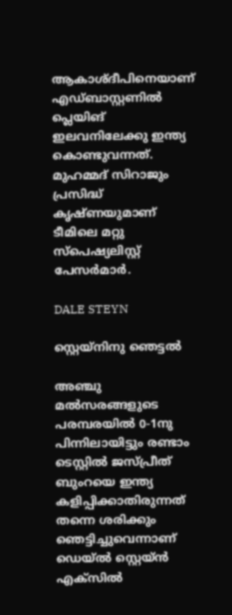ആകാശ്ദീപിനെയാണ് എഡ്ബാസ്റ്റണില്‍ പ്ലെയിങ് ഇലവനിലേക്കു ഇന്ത്യ കൊണ്ടുവന്നത്. മുഹമ്മദ് സിറാജും പ്രസിദ്ധ് കൃഷ്ണയുമാണ് ടീമിലെ മറ്റു സ്‌പെഷ്യലിസ്റ്റ് പേസര്‍മാര്‍.

DALE STEYN

സ്റ്റെയ്‌നിനു ഞെട്ടല്‍

അഞ്ചു മല്‍സരങ്ങളുടെ പരമ്പരയില്‍ 0-1നു പിന്നിലായിട്ടും രണ്ടാം ടെസ്റ്റില്‍ ജസ്പ്രീത് ബുംറയെ ഇന്ത്യ കളിപ്പിക്കാതിരുന്നത് തന്നെ ശരിക്കും ഞെട്ടിച്ചുവെന്നാണ് ഡെയ്ല്‍ സ്റ്റെയ്ന്‍ എക്‌സില്‍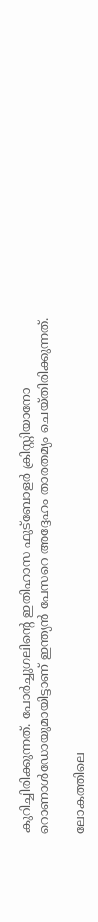കുറിച്ചിരിക്കുന്നത്. പോര്‍ച്ചുഗലിന്റെ ഇതിഹാസ ഫുട്‌ബോളര്‍ ക്രിസ്റ്റിയാനോ റൊണാള്‍ഡോയുമായിട്ടാണ് ഇന്ത്യന്‍ പേസറെ അദ്ദേഹം താരതമ്യം ചെയ്തിരിക്കുന്നത്.

ലോകത്തിലെ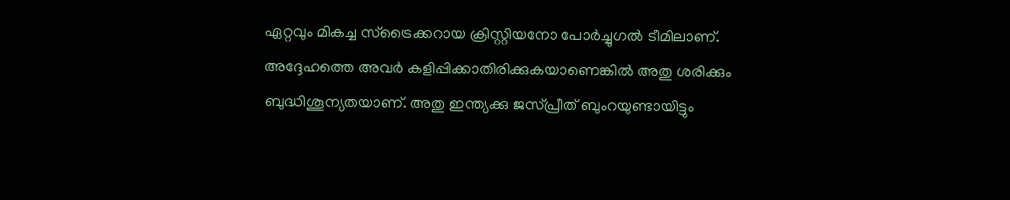ഏറ്റവും മികച്ച സ്‌ട്രൈക്കറായ ക്രിസ്റ്റിയനോ പോര്‍ച്ചുഗല്‍ ടീമിലാണ്. അദ്ദേഹത്തെ അവര്‍ കളിപ്പിക്കാതിരിക്കുകയാണെങ്കില്‍ അതു ശരിക്കും ബുദ്ധിശൂന്യതയാണ്. അതു ഇന്ത്യക്കു ജസ്പ്രീത് ബുംറയുണ്ടായിട്ടും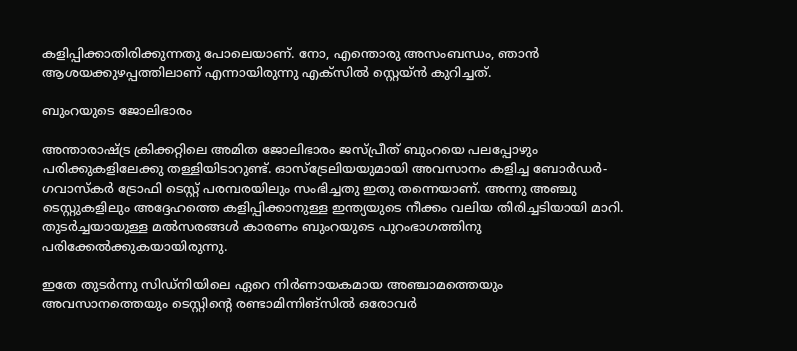കളിപ്പിക്കാതിരിക്കുന്നതു പോലെയാണ്. നോ, എന്തൊരു അസംബന്ധം, ഞാന്‍ ആശയക്കുഴപ്പത്തിലാണ് എന്നായിരുന്നു എക്‌സില്‍ സ്റ്റെയ്ന്‍ കുറിച്ചത്.

ബുംറയുടെ ജോലിഭാരം

അന്താരാഷ്ട്ര ക്രിക്കറ്റിലെ അമിത ജോലിഭാരം ജസ്പ്രീത് ബുംറയെ പലപ്പോഴും പരിക്കുകളിലേക്കു തള്ളിയിടാറുണ്ട്. ഓസ്‌ട്രേലിയയുമായി അവസാനം കളിച്ച ബോര്‍ഡര്‍- ഗവാസ്‌കര്‍ ട്രോഫി ടെസ്റ്റ് പരമ്പരയിലും സംഭിച്ചതു ഇതു തന്നെയാണ്. അന്നു അഞ്ചു ടെസ്റ്റുകളിലും അദ്ദേഹത്തെ കളിപ്പിക്കാനുള്ള ഇന്ത്യയുടെ നീക്കം വലിയ തിരിച്ചടിയായി മാറി. തുടര്‍ച്ചയായുള്ള മല്‍സരങ്ങള്‍ കാരണം ബുംറയുടെ പുറംഭാഗത്തിനു പരിക്കേല്‍ക്കുകയായിരുന്നു.

ഇതേ തുടര്‍ന്നു സിഡ്‌നിയിലെ ഏറെ നിര്‍ണായകമായ അഞ്ചാമത്തെയും അവസാനത്തെയും ടെസ്റ്റിന്റെ രണ്ടാമിന്നിങ്‌സില്‍ ഒരോവര്‍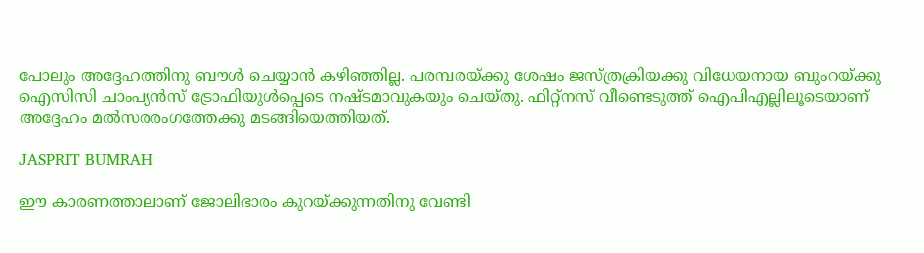പോലും അദ്ദേഹത്തിനു ബൗള്‍ ചെയ്യാന്‍ കഴിഞ്ഞില്ല. പരമ്പരയ്ക്കു ശേഷം ജസ്ത്രക്രിയക്കു വിധേയനായ ബുംറയ്ക്കു ഐസിസി ചാംപ്യന്‍സ് ട്രോഫിയുള്‍പ്പെടെ നഷ്ടമാവുകയും ചെയ്തു. ഫിറ്റ്‌നസ് വീണ്ടെടുത്ത് ഐപിഎല്ലിലൂടെയാണ് അദ്ദേഹം മല്‍സരരംഗത്തേക്കു മടങ്ങിയെത്തിയത്.

JASPRIT BUMRAH

ഈ കാരണത്താലാണ് ജോലിഭാരം കുറയ്ക്കുന്നതിനു വേണ്ടി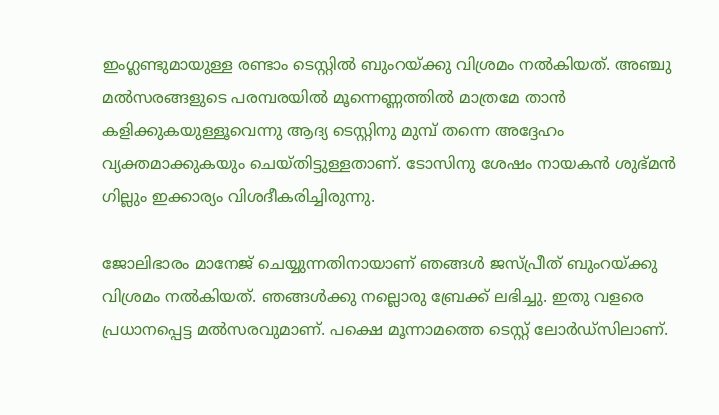ഇംഗ്ലണ്ടുമായുള്ള രണ്ടാം ടെസ്റ്റില്‍ ബുംറയ്ക്കു വിശ്രമം നല്‍കിയത്. അഞ്ചു മല്‍സരങ്ങളുടെ പരമ്പരയില്‍ മൂന്നെണ്ണത്തില്‍ മാത്രമേ താന്‍ കളിക്കുകയുള്ളൂവെന്നു ആദ്യ ടെസ്റ്റിനു മുമ്പ് തന്നെ അദ്ദേഹം വ്യക്തമാക്കുകയും ചെയ്തിട്ടുള്ളതാണ്. ടോസിനു ശേഷം നായകന്‍ ശുഭ്മന്‍ ഗില്ലും ഇക്കാര്യം വിശദീകരിച്ചിരുന്നു.

ജോലിഭാരം മാനേജ് ചെയ്യുന്നതിനായാണ് ഞങ്ങള്‍ ജസ്പ്രീത് ബുംറയ്ക്കു വിശ്രമം നല്‍കിയത്. ഞങ്ങള്‍ക്കു നല്ലൊരു ബ്രേക്ക് ലഭിച്ചു. ഇതു വളരെ പ്രധാനപ്പെട്ട മല്‍സരവുമാണ്. പക്ഷെ മൂന്നാമത്തെ ടെസ്റ്റ് ലോര്‍ഡ്‌സിലാണ്.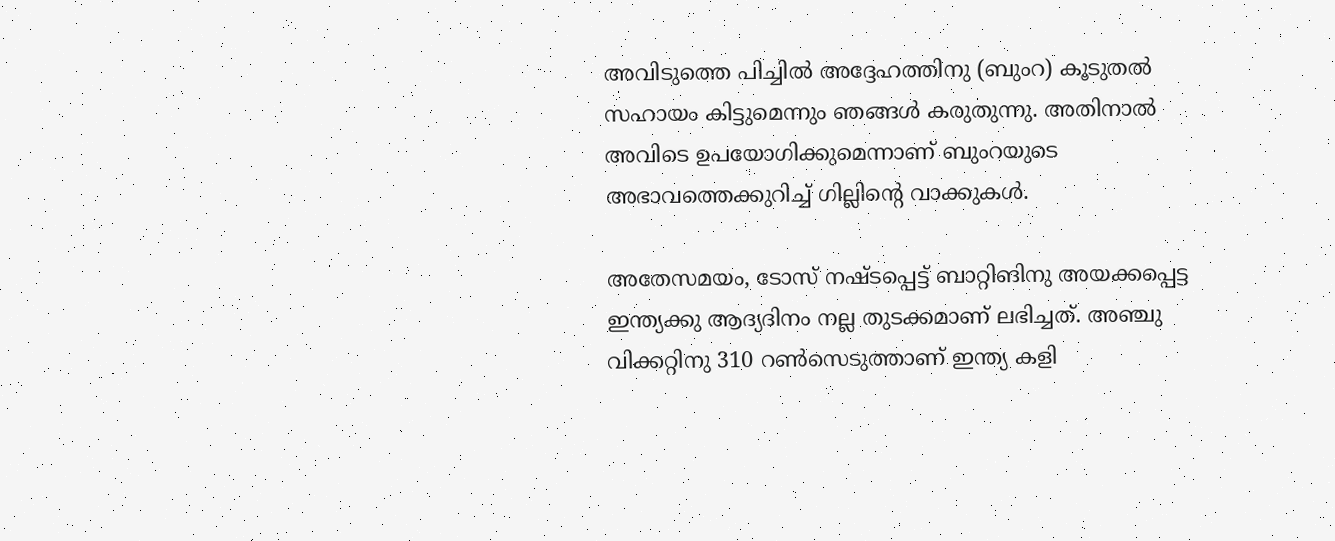അവിടുത്തെ പിച്ചില്‍ അദ്ദേഹത്തിനു (ബുംറ) കൂടുതല്‍ സഹായം കിട്ടുമെന്നും ഞങ്ങള്‍ കരുതുന്നു. അതിനാല്‍ അവിടെ ഉപയോഗിക്കുമെന്നാണ് ബുംറയുടെ അഭാവത്തെക്കുറിച്ച് ഗില്ലിന്റെ വാക്കുകള്‍.

അതേസമയം, ടോസ് നഷ്ടപ്പെട്ട് ബാറ്റിങിനു അയക്കപ്പെട്ട ഇന്ത്യക്കു ആദ്യദിനം നല്ല തുടക്കമാണ് ലഭിച്ചത്. അഞ്ചു വിക്കറ്റിനു 310 റണ്‍സെടുത്താണ് ഇന്ത്യ കളി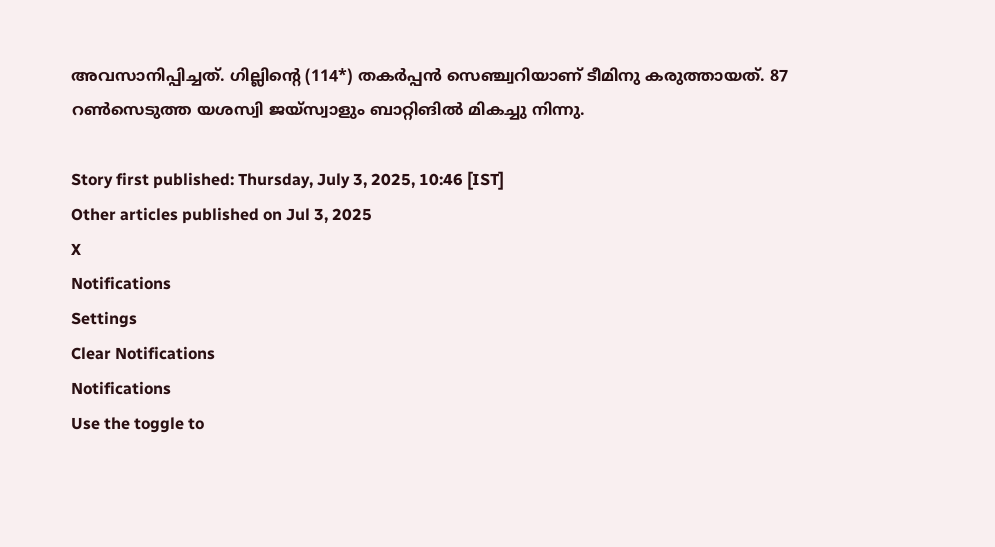അവസാനിപ്പിച്ചത്. ഗില്ലിന്റെ (114*) തകര്‍പ്പന്‍ സെഞ്ച്വറിയാണ് ടീമിനു കരുത്തായത്. 87 റണ്‍സെടുത്ത യശസ്വി ജയ്‌സ്വാളും ബാറ്റിങില്‍ മികച്ചു നിന്നു.

Story first published: Thursday, July 3, 2025, 10:46 [IST]
Other articles published on Jul 3, 2025
X
Notifications
Settings
Clear Notifications
Notifications
Use the toggle to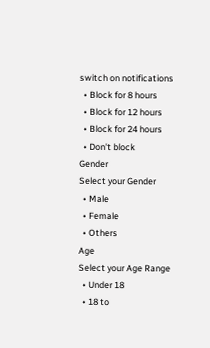switch on notifications
  • Block for 8 hours
  • Block for 12 hours
  • Block for 24 hours
  • Don't block
Gender
Select your Gender
  • Male
  • Female
  • Others
Age
Select your Age Range
  • Under 18
  • 18 to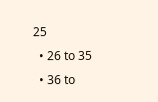25
  • 26 to 35
  • 36 to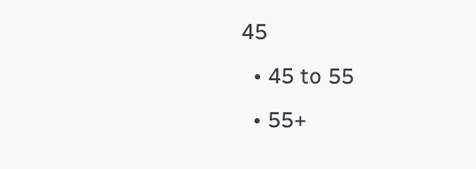45
  • 45 to 55
  • 55+